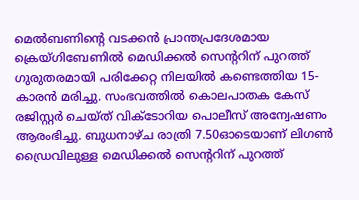മെൽബണിന്റെ വടക്കൻ പ്രാന്തപ്രദേശമായ ക്രെയ്ഗിബേണിൽ മെഡിക്കൽ സെന്ററിന് പുറത്ത് ഗുരുതരമായി പരിക്കേറ്റ നിലയിൽ കണ്ടെത്തിയ 15-കാരൻ മരിച്ചു. സംഭവത്തിൽ കൊലപാതക കേസ് രജിസ്റ്റർ ചെയ്ത് വിക്ടോറിയ പൊലീസ് അന്വേഷണം ആരംഭിച്ചു. ബുധനാഴ്ച രാത്രി 7.50ഓടെയാണ് ലിഗൺ ഡ്രൈവിലുള്ള മെഡിക്കൽ സെന്ററിന് പുറത്ത്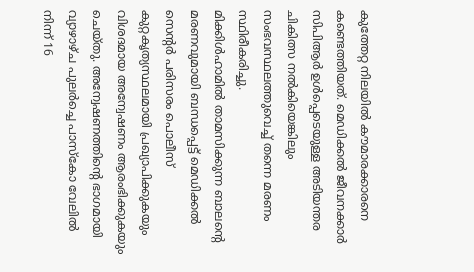കുത്തേറ്റ നിലയിൽ കൗമാരക്കാരനെ കണ്ടെത്തിയത്. മെഡിക്കൽ ജീവനക്കാർ സിപിആർ ഉൾപ്പെടെയുള്ള അടിയന്തര ചികിത്സ നൽകിയെങ്കിലും സംഭവസ്ഥലത്തുവെച്ച് തന്നെ മരണം സ്ഥിരീകരിച്ചു.
മിക്കിൾഹാമിൽ താമസിക്കുന്ന ബാലന്റെ മരണവുമായി ബന്ധപ്പെട്ട് മെഡിക്കൽ സെന്റർ പരിസരം പൊലീസ് കുറ്റകൃത്യസ്ഥലമായി പ്രഖ്യാപിക്കുകയും വിശദമായ അന്വേഷണം ആരംഭിക്കുകയും ചെയ്തു. അന്വേഷണത്തിന്റെ ഭാഗമായി വ്യാഴാഴ്ച പുലർച്ചെ പാസ്കോ വേലിൽ നിന്ന് 16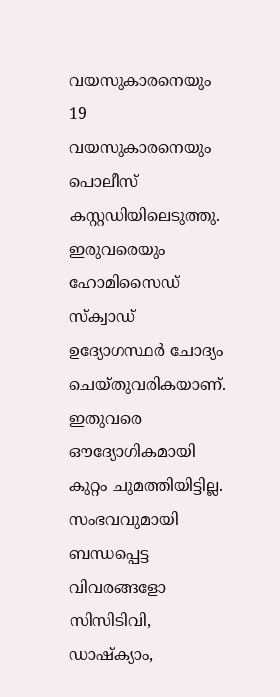വയസുകാരനെയും 19 വയസുകാരനെയും പൊലീസ് കസ്റ്റഡിയിലെടുത്തു. ഇരുവരെയും ഹോമിസൈഡ് സ്ക്വാഡ് ഉദ്യോഗസ്ഥർ ചോദ്യം ചെയ്തുവരികയാണ്. ഇതുവരെ ഔദ്യോഗികമായി കുറ്റം ചുമത്തിയിട്ടില്ല. സംഭവവുമായി ബന്ധപ്പെട്ട വിവരങ്ങളോ സിസിടിവി, ഡാഷ്ക്യാം,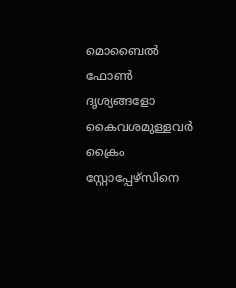മൊബൈൽ ഫോൺ ദൃശ്യങ്ങളോ കൈവശമുള്ളവർ ക്രൈം സ്റ്റോപ്പേഴ്സിനെ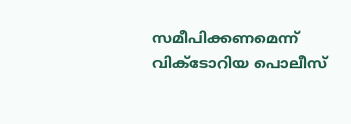സമീപിക്കണമെന്ന് വിക്ടോറിയ പൊലീസ്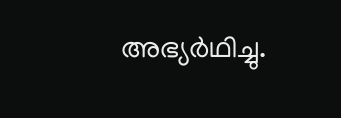അഭ്യർഥിച്ചു.